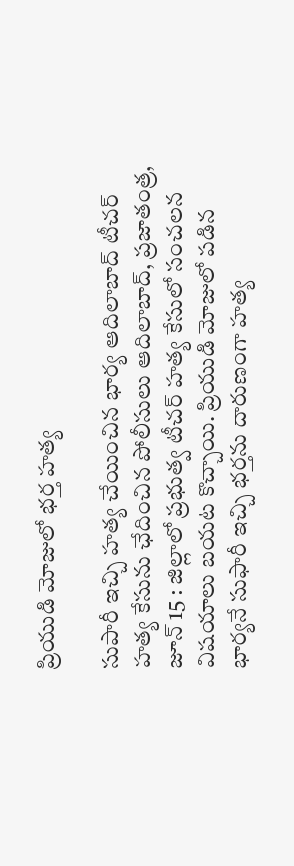ప్రియుడి మోజులో భర్త హత్య

సుపారీ ఇచ్చి హత్య చేయించిన భార్య ఆదిలాబాద్ టీచర్ హత్య కేసును ఛేదించిన పోలీసులు ఆదిలాబాద్, ప్రజాతంత్ర, జూన్ 15 : జిల్లాలో ప్రభుత్వ టీచర్ హత్య కేసులో సంచలన విషయాలు బయట కొచ్చాయి. ప్రియుడి మోజులో పడిన భార్యనే సుఫారీ ఇచ్చి భర్తను దారుణంగా హత్య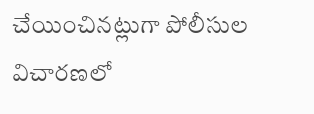చేయించినట్లుగా పోలీసుల విచారణలో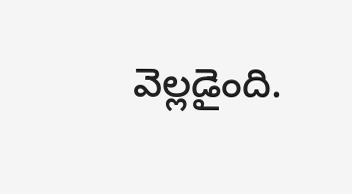వెల్లడైంది.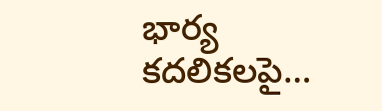భార్య కదలికలపై…